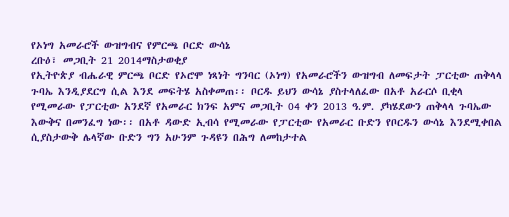የኦነግ አመራሮች ውዝግብና የምርጫ ቦርድ ውሳኔ
ረቡዕ፣ መጋቢት 21 2014ማስታወቂያ
የኢትዮጵያ ብሔራዊ ምርጫ ቦርድ የኦሮሞ ነጻነት ግንባር (ኦነግ) የአመራሮችን ውዝግብ ለመፍታት ፓርቲው ጠቅላላ ጉባኤ እንዲያደርግ ሲል እንደ መፍትሄ አስቀመጠ፡፡ ቦርዱ ይህን ውሳኔ ያስተላለፈው በአቶ አራርሶ ቢቂላ የሚመራው የፓርቲው አንደኛ የአመራር ክንፍ አምና መጋቢት 04 ቀን 2013 ዓ.ም. ያካሄደውን ጠቅላላ ጉባኤው እውቅና በመንፈግ ነው፡፡ በአቶ ዳውድ ኢብሳ የሚመራው የፓርቲው የአመራር ቡድን የቦርዱን ውሳኔ እንደሚቀበል ሲያስታውቅ ሌላኛው ቡድን ግን አሁንም ጉዳዩን በሕግ ለመከታተል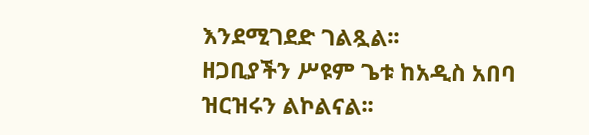እንደሚገደድ ገልጿል፡፡
ዘጋቢያችን ሥዩም ጌቱ ከአዲስ አበባ ዝርዝሩን ልኮልናል፡፡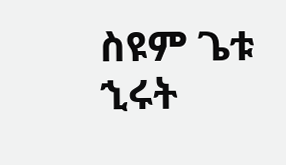ስዩም ጌቱ
ኂሩት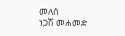መለሰ
ነጋሽ መሐመድ